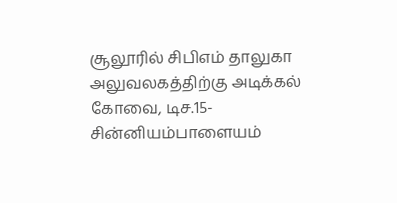சூலூரில் சிபிஎம் தாலுகா அலுவலகத்திற்கு அடிக்கல்
கோவை, டிச.15- சின்னியம்பாளையம்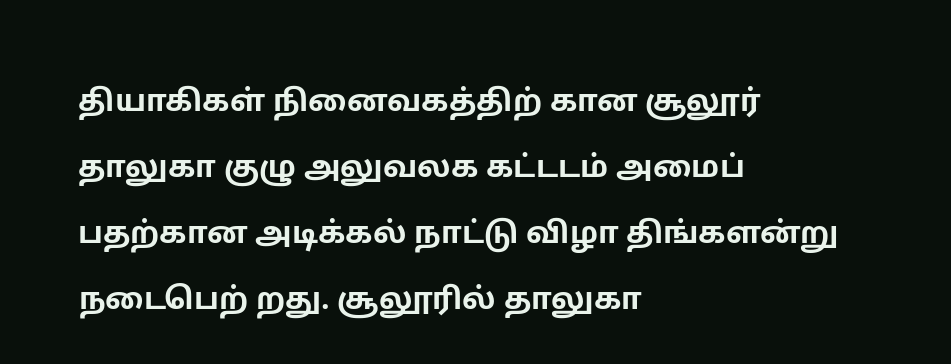தியாகிகள் நினைவகத்திற் கான சூலூர் தாலுகா குழு அலுவலக கட்டடம் அமைப் பதற்கான அடிக்கல் நாட்டு விழா திங்களன்று நடைபெற் றது. சூலூரில் தாலுகா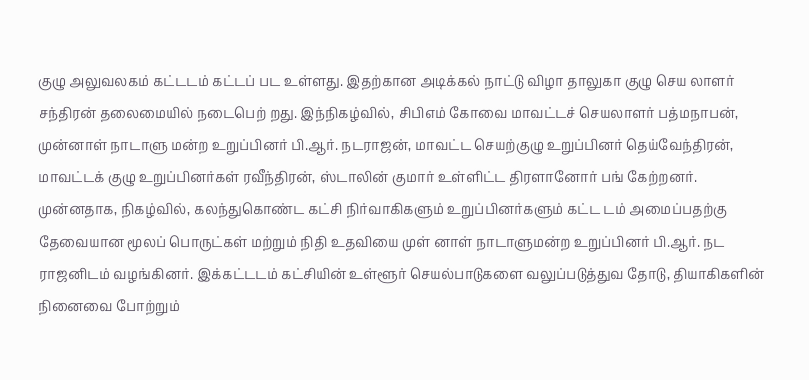குழு அலுவலகம் கட்டடம் கட்டப் பட உள்ளது. இதற்கான அடிக்கல் நாட்டு விழா தாலுகா குழு செய லாளர் சந்திரன் தலைமையில் நடைபெற் றது. இந்நிகழ்வில், சிபிஎம் கோவை மாவட்டச் செயலாளர் பத்மநாபன், முன்னாள் நாடாளு மன்ற உறுப்பினர் பி.ஆர். நடராஜன், மாவட்ட செயற்குழு உறுப்பினர் தெய்வேந்திரன், மாவட்டக் குழு உறுப்பினர்கள் ரவீந்திரன், ஸ்டாலின் குமார் உள்ளிட்ட திரளானோர் பங் கேற்றனர். முன்னதாக, நிகழ்வில், கலந்துகொண்ட கட்சி நிர்வாகிகளும் உறுப்பினர்களும் கட்ட டம் அமைப்பதற்கு தேவையான மூலப் பொருட்கள் மற்றும் நிதி உதவியை முள் னாள் நாடாளுமன்ற உறுப்பினர் பி.ஆர். நட ராஜனிடம் வழங்கினர். இக்கட்டடம் கட்சியின் உள்ளூர் செயல்பாடுகளை வலுப்படுத்துவ தோடு, தியாகிகளின் நினைவை போற்றும்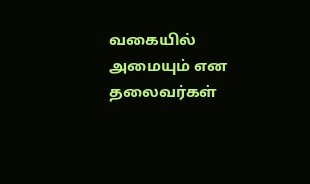வகையில் அமையும் என தலைவர்கள்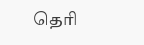தெரி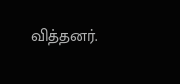வித்தனர்.